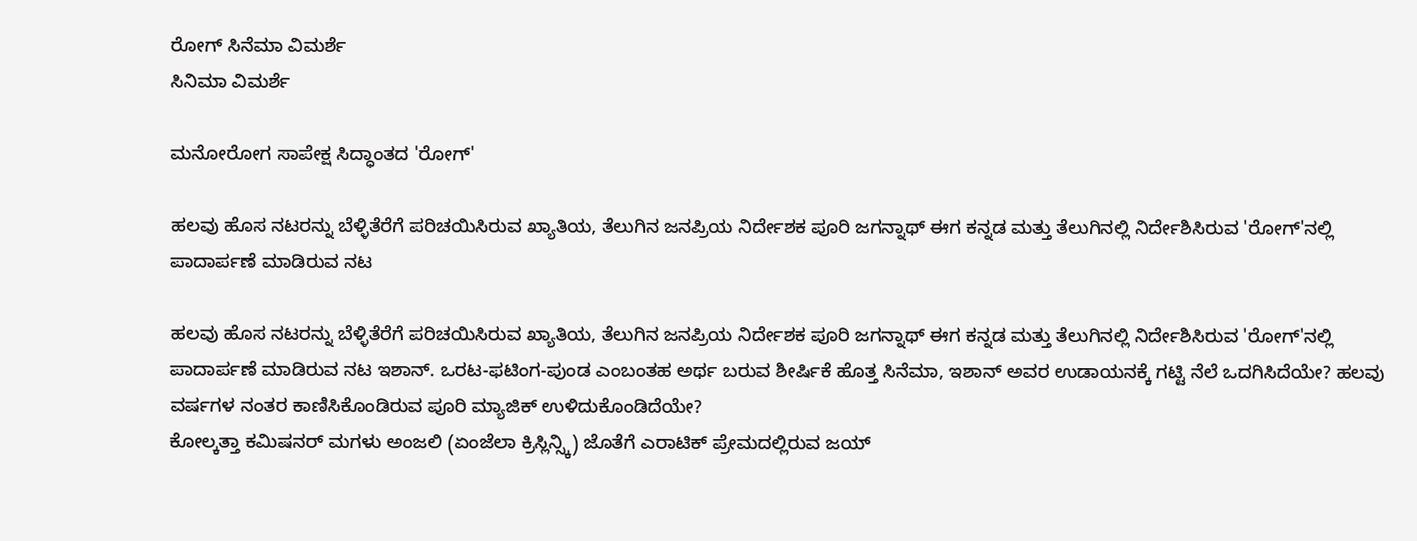ರೋಗ್ ಸಿನೆಮಾ ವಿಮರ್ಶೆ
ಸಿನಿಮಾ ವಿಮರ್ಶೆ

ಮನೋರೋಗ ಸಾಪೇಕ್ಷ ಸಿದ್ಧಾಂತದ 'ರೋಗ್'

ಹಲವು ಹೊಸ ನಟರನ್ನು ಬೆಳ್ಳಿತೆರೆಗೆ ಪರಿಚಯಿಸಿರುವ ಖ್ಯಾತಿಯ, ತೆಲುಗಿನ ಜನಪ್ರಿಯ ನಿರ್ದೇಶಕ ಪೂರಿ ಜಗನ್ನಾಥ್ ಈಗ ಕನ್ನಡ ಮತ್ತು ತೆಲುಗಿನಲ್ಲಿ ನಿರ್ದೇಶಿಸಿರುವ 'ರೋಗ್'ನಲ್ಲಿ ಪಾದಾರ್ಪಣೆ ಮಾಡಿರುವ ನಟ

ಹಲವು ಹೊಸ ನಟರನ್ನು ಬೆಳ್ಳಿತೆರೆಗೆ ಪರಿಚಯಿಸಿರುವ ಖ್ಯಾತಿಯ, ತೆಲುಗಿನ ಜನಪ್ರಿಯ ನಿರ್ದೇಶಕ ಪೂರಿ ಜಗನ್ನಾಥ್ ಈಗ ಕನ್ನಡ ಮತ್ತು ತೆಲುಗಿನಲ್ಲಿ ನಿರ್ದೇಶಿಸಿರುವ 'ರೋಗ್'ನಲ್ಲಿ ಪಾದಾರ್ಪಣೆ ಮಾಡಿರುವ ನಟ ಇಶಾನ್. ಒರಟ-ಫಟಿಂಗ-ಪುಂಡ ಎಂಬಂತಹ ಅರ್ಥ ಬರುವ ಶೀರ್ಷಿಕೆ ಹೊತ್ತ ಸಿನೆಮಾ, ಇಶಾನ್ ಅವರ ಉಡಾಯನಕ್ಕೆ ಗಟ್ಟಿ ನೆಲೆ ಒದಗಿಸಿದೆಯೇ? ಹಲವು ವರ್ಷಗಳ ನಂತರ ಕಾಣಿಸಿಕೊಂಡಿರುವ ಪೂರಿ ಮ್ಯಾಜಿಕ್ ಉಳಿದುಕೊಂಡಿದೆಯೇ?
ಕೋಲ್ಕತ್ತಾ ಕಮಿಷನರ್ ಮಗಳು ಅಂಜಲಿ (ಏಂಜೆಲಾ ಕ್ರಿಸ್ಲಿನ್ಸ್ಕಿ) ಜೊತೆಗೆ ಎರಾಟಿಕ್ ಪ್ರೇಮದಲ್ಲಿರುವ ಜಯ್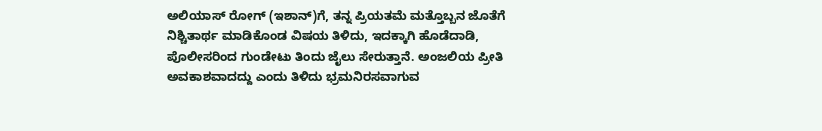ಅಲಿಯಾಸ್ ರೋಗ್ (ಇಶಾನ್)ಗೆ, ತನ್ನ ಪ್ರಿಯತಮೆ ಮತ್ತೊಬ್ಬನ ಜೊತೆಗೆ ನಿಶ್ಚಿತಾರ್ಥ ಮಾಡಿಕೊಂಡ ವಿಷಯ ತಿಳಿದು, ಇದಕ್ಕಾಗಿ ಹೊಡೆದಾಡಿ, ಪೊಲೀಸರಿಂದ ಗುಂಡೇಟು ತಿಂದು ಜೈಲು ಸೇರುತ್ತಾನೆ. ಅಂಜಲಿಯ ಪ್ರೀತಿ ಅವಕಾಶವಾದದ್ದು ಎಂದು ತಿಳಿದು ಭ್ರಮನಿರಸವಾಗುವ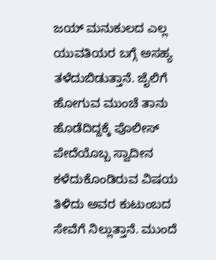ಜಯ್ ಮನುಕುಲದ ಎಲ್ಲ ಯುವತಿಯರ ಬಗ್ಗೆ ಅಸಹ್ಯ ತಳೆದುಬಿಡುತ್ತಾನೆ. ಜೈಲಿಗೆ ಹೋಗುವ ಮುಂಚೆ ತಾನು ಹೊಡೆದಿದ್ದಕ್ಕೆ ಪೊಲೀಸ್ ಪೇದೆಯೊಬ್ಬ ಸ್ವಾದೀನ ಕಳೆದುಕೊಂಡಿರುವ ವಿಷಯ ತಿಳಿದು ಅವರ ಕುಟುಂಬದ ಸೇವೆಗೆ ನಿಲ್ಲುತ್ತಾನೆ. ಮುಂದೆ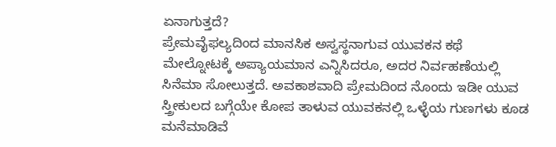ಏನಾಗುತ್ತದೆ?
ಪ್ರೇಮವೈಫಲ್ಯದಿಂದ ಮಾನಸಿಕ ಅಸ್ವಸ್ಥನಾಗುವ ಯುವಕನ ಕಥೆ ಮೇಲ್ನೋಟಕ್ಕೆ ಅಪ್ಯಾಯಮಾನ ಎನ್ನಿಸಿದರೂ, ಅದರ ನಿರ್ವಹಣೆಯಲ್ಲಿ ಸಿನೆಮಾ ಸೋಲುತ್ತದೆ. ಅವಕಾಶವಾದಿ ಪ್ರೇಮದಿಂದ ನೊಂದು ಇಡೀ ಯುವ ಸ್ತ್ರೀಕುಲದ ಬಗ್ಗೆಯೇ ಕೋಪ ತಾಳುವ ಯುವಕನಲ್ಲಿ ಒಳ್ಳೆಯ ಗುಣಗಳು ಕೂಡ ಮನೆಮಾಡಿವೆ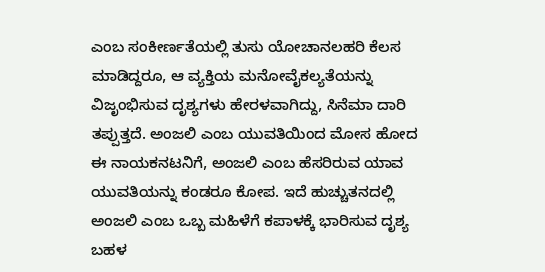ಎಂಬ ಸಂಕೀರ್ಣತೆಯಲ್ಲಿ ತುಸು ಯೋಚಾನಲಹರಿ ಕೆಲಸ ಮಾಡಿದ್ದರೂ, ಆ ವ್ಯಕ್ತಿಯ ಮನೋವೈಕಲ್ಯತೆಯನ್ನು ವಿಜೃಂಭಿಸುವ ದೃಶ್ಯಗಳು ಹೇರಳವಾಗಿದ್ದು, ಸಿನೆಮಾ ದಾರಿ ತಪ್ಪುತ್ತದೆ. ಅಂಜಲಿ ಎಂಬ ಯುವತಿಯಿಂದ ಮೋಸ ಹೋದ ಈ ನಾಯಕನಟನಿಗೆ, ಅಂಜಲಿ ಎಂಬ ಹೆಸರಿರುವ ಯಾವ ಯುವತಿಯನ್ನು ಕಂಡರೂ ಕೋಪ. ಇದೆ ಹುಚ್ಚುತನದಲ್ಲಿ ಅಂಜಲಿ ಎಂಬ ಒಬ್ಬ ಮಹಿಳೆಗೆ ಕಪಾಳಕ್ಕೆ ಭಾರಿಸುವ ದೃಶ್ಯ ಬಹಳ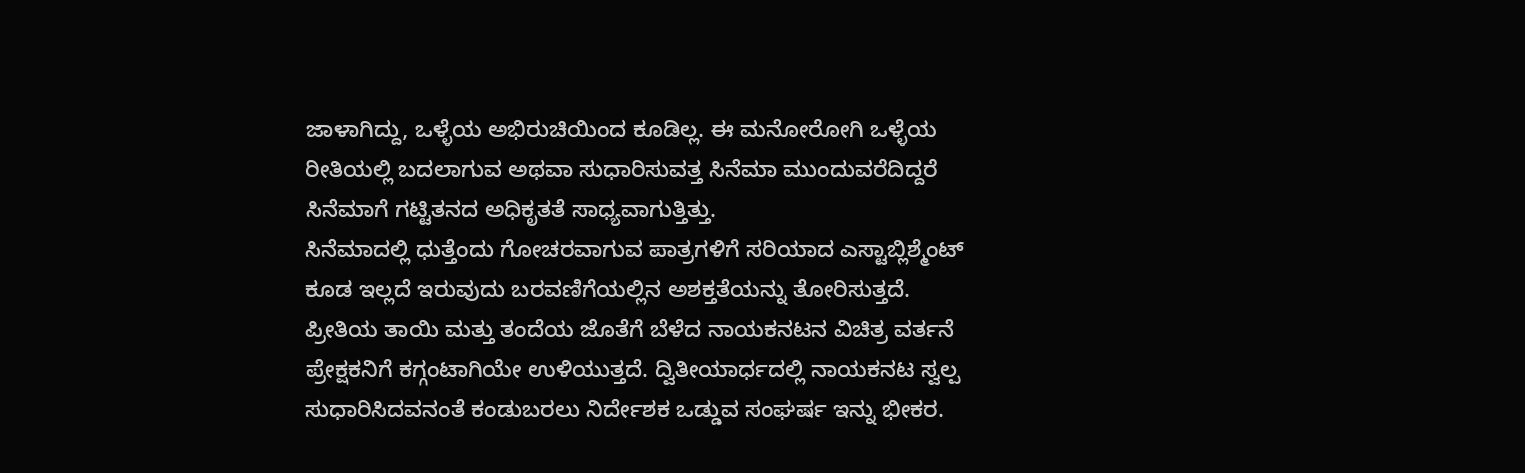ಜಾಳಾಗಿದ್ದು, ಒಳ್ಳೆಯ ಅಭಿರುಚಿಯಿಂದ ಕೂಡಿಲ್ಲ. ಈ ಮನೋರೋಗಿ ಒಳ್ಳೆಯ ರೀತಿಯಲ್ಲಿ ಬದಲಾಗುವ ಅಥವಾ ಸುಧಾರಿಸುವತ್ತ ಸಿನೆಮಾ ಮುಂದುವರೆದಿದ್ದರೆ ಸಿನೆಮಾಗೆ ಗಟ್ಟಿತನದ ಅಧಿಕೃತತೆ ಸಾಧ್ಯವಾಗುತ್ತಿತ್ತು.
ಸಿನೆಮಾದಲ್ಲಿ ಧುತ್ತೆಂದು ಗೋಚರವಾಗುವ ಪಾತ್ರಗಳಿಗೆ ಸರಿಯಾದ ಎಸ್ಟಾಬ್ಲಿಶ್ಮೆಂಟ್ ಕೂಡ ಇಲ್ಲದೆ ಇರುವುದು ಬರವಣಿಗೆಯಲ್ಲಿನ ಅಶಕ್ತತೆಯನ್ನು ತೋರಿಸುತ್ತದೆ. ಪ್ರೀತಿಯ ತಾಯಿ ಮತ್ತು ತಂದೆಯ ಜೊತೆಗೆ ಬೆಳೆದ ನಾಯಕನಟನ ವಿಚಿತ್ರ ವರ್ತನೆ ಪ್ರೇಕ್ಷಕನಿಗೆ ಕಗ್ಗಂಟಾಗಿಯೇ ಉಳಿಯುತ್ತದೆ. ದ್ವಿತೀಯಾರ್ಧದಲ್ಲಿ ನಾಯಕನಟ ಸ್ವಲ್ಪ ಸುಧಾರಿಸಿದವನಂತೆ ಕಂಡುಬರಲು ನಿರ್ದೇಶಕ ಒಡ್ಡುವ ಸಂಘರ್ಷ ಇನ್ನು ಭೀಕರ.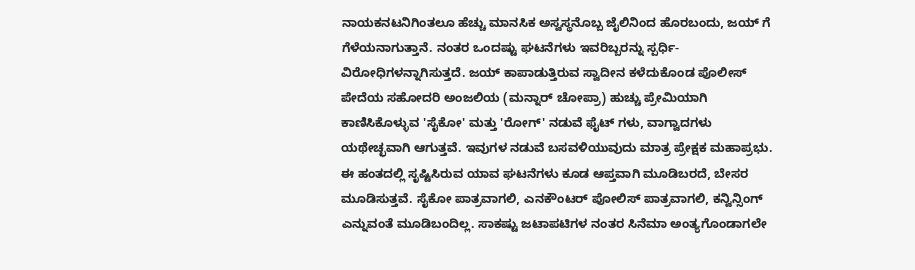ನಾಯಕನಟನಿಗಿಂತಲೂ ಹೆಚ್ಚು ಮಾನಸಿಕ ಅಸ್ವಸ್ಥನೊಬ್ಬ ಜೈಲಿನಿಂದ ಹೊರಬಂದು, ಜಯ್ ಗೆ ಗೆಳೆಯನಾಗುತ್ತಾನೆ. ನಂತರ ಒಂದಷ್ಟು ಘಟನೆಗಳು ಇವರಿಬ್ಬರನ್ನು ಸ್ಪರ್ಧಿ-ವಿರೋಧಿಗಳನ್ನಾಗಿಸುತ್ತದೆ. ಜಯ್ ಕಾಪಾಡುತ್ತಿರುವ ಸ್ವಾದೀನ ಕಳೆದುಕೊಂಡ ಪೊಲೀಸ್ ಪೇದೆಯ ಸಹೋದರಿ ಅಂಜಲಿಯ (ಮನ್ನಾರ್ ಚೋಪ್ರಾ) ಹುಚ್ಚು ಪ್ರೇಮಿಯಾಗಿ ಕಾಣಿಸಿಕೊಳ್ಳುವ 'ಸೈಕೋ' ಮತ್ತು 'ರೋಗ್' ನಡುವೆ ಫೈಟ್ ಗಳು, ವಾಗ್ವಾದಗಳು ಯಥೇಚ್ಛವಾಗಿ ಆಗುತ್ತವೆ. ಇವುಗಳ ನಡುವೆ ಬಸವಳಿಯುವುದು ಮಾತ್ರ ಪ್ರೇಕ್ಷಕ ಮಹಾಪ್ರಭು. ಈ ಹಂತದಲ್ಲಿ ಸೃಷ್ಟಿಸಿರುವ ಯಾವ ಘಟನೆಗಳು ಕೂಡ ಆಪ್ತವಾಗಿ ಮೂಡಿಬರದೆ, ಬೇಸರ ಮೂಡಿಸುತ್ತವೆ. ಸೈಕೋ ಪಾತ್ರವಾಗಲಿ, ಎನಕೌಂಟರ್ ಪೋಲಿಸ್ ಪಾತ್ರವಾಗಲಿ, ಕನ್ವಿನ್ಸಿಂಗ್ ಎನ್ನುವಂತೆ ಮೂಡಿಬಂದಿಲ್ಲ. ಸಾಕಷ್ಟು ಜಟಾಪಟಿಗಳ ನಂತರ ಸಿನೆಮಾ ಅಂತ್ಯಗೊಂಡಾಗಲೇ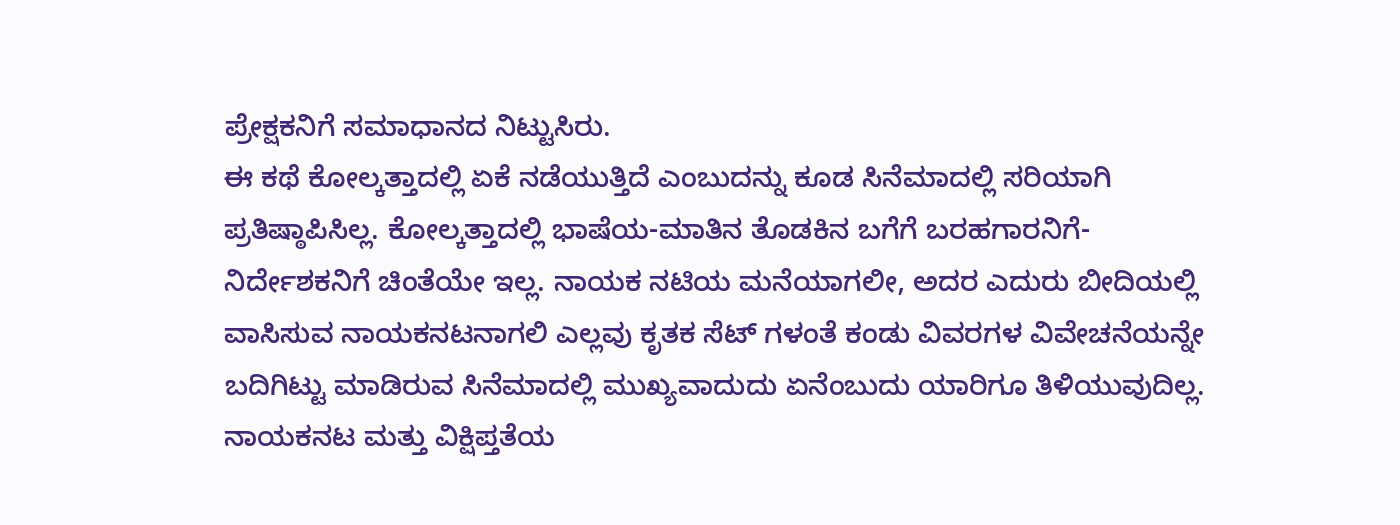ಪ್ರೇಕ್ಷಕನಿಗೆ ಸಮಾಧಾನದ ನಿಟ್ಟುಸಿರು.
ಈ ಕಥೆ ಕೋಲ್ಕತ್ತಾದಲ್ಲಿ ಏಕೆ ನಡೆಯುತ್ತಿದೆ ಎಂಬುದನ್ನು ಕೂಡ ಸಿನೆಮಾದಲ್ಲಿ ಸರಿಯಾಗಿ ಪ್ರತಿಷ್ಠಾಪಿಸಿಲ್ಲ. ಕೋಲ್ಕತ್ತಾದಲ್ಲಿ ಭಾಷೆಯ-ಮಾತಿನ ತೊಡಕಿನ ಬಗೆಗೆ ಬರಹಗಾರನಿಗೆ-ನಿರ್ದೇಶಕನಿಗೆ ಚಿಂತೆಯೇ ಇಲ್ಲ. ನಾಯಕ ನಟಿಯ ಮನೆಯಾಗಲೀ, ಅದರ ಎದುರು ಬೀದಿಯಲ್ಲಿ ವಾಸಿಸುವ ನಾಯಕನಟನಾಗಲಿ ಎಲ್ಲವು ಕೃತಕ ಸೆಟ್ ಗಳಂತೆ ಕಂಡು ವಿವರಗಳ ವಿವೇಚನೆಯನ್ನೇ ಬದಿಗಿಟ್ಟು ಮಾಡಿರುವ ಸಿನೆಮಾದಲ್ಲಿ ಮುಖ್ಯವಾದುದು ಏನೆಂಬುದು ಯಾರಿಗೂ ತಿಳಿಯುವುದಿಲ್ಲ. ನಾಯಕನಟ ಮತ್ತು ವಿಕ್ಷಿಪ್ತತೆಯ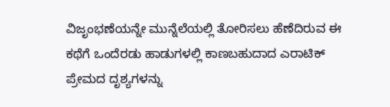ವಿಜೃಂಭಣೆಯನ್ನೇ ಮುನ್ನೆಲೆಯಲ್ಲಿ ತೋರಿಸಲು ಹೆಣೆದಿರುವ ಈ ಕಥೆಗೆ ಒಂದೆರಡು ಹಾಡುಗಳಲ್ಲಿ ಕಾಣಬಹುದಾದ ಎರಾಟಿಕ್ ಪ್ರೇಮದ ದೃಶ್ಯಗಳನ್ನು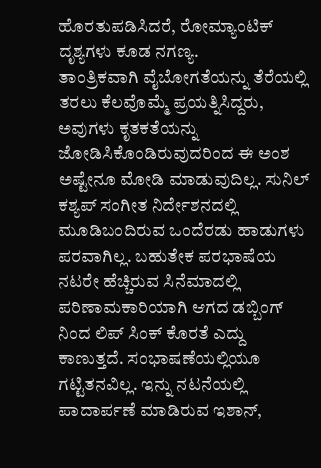ಹೊರತುಪಡಿಸಿದರೆ, ರೋಮ್ಯಾಂಟಿಕ್ ದೃಶ್ಯಗಳು ಕೂಡ ನಗಣ್ಯ.
ತಾಂತ್ರಿಕವಾಗಿ ವೈಬೋಗತೆಯನ್ನು ತೆರೆಯಲ್ಲಿ ತರಲು ಕೆಲವೊಮ್ಮೆ ಪ್ರಯತ್ನಿಸಿದ್ದರು, ಅವುಗಳು ಕೃತಕತೆಯನ್ನು ಜೋಡಿಸಿಕೊಂಡಿರುವುದರಿಂದ ಈ ಅಂಶ ಅಷ್ಟೇನೂ ಮೋಡಿ ಮಾಡುವುದಿಲ್ಲ. ಸುನಿಲ್ ಕಶ್ಯಪ್ ಸಂಗೀತ ನಿರ್ದೇಶನದಲ್ಲಿ ಮೂಡಿಬಂದಿರುವ ಒಂದೆರಡು ಹಾಡುಗಳು ಪರವಾಗಿಲ್ಲ. ಬಹುತೇಕ ಪರಭಾಷೆಯ ನಟರೇ ಹೆಚ್ಚಿರುವ ಸಿನೆಮಾದಲ್ಲಿ ಪರಿಣಾಮಕಾರಿಯಾಗಿ ಆಗದ ಡಬ್ಬಿಂಗ್ ನಿಂದ ಲಿಪ್ ಸಿಂಕ್ ಕೊರತೆ ಎದ್ದು ಕಾಣುತ್ತದೆ. ಸಂಭಾಷಣೆಯಲ್ಲಿಯೂ ಗಟ್ಟಿತನವಿಲ್ಲ. ಇನ್ನು ನಟನೆಯಲ್ಲಿ ಪಾದಾರ್ಪಣೆ ಮಾಡಿರುವ ಇಶಾನ್,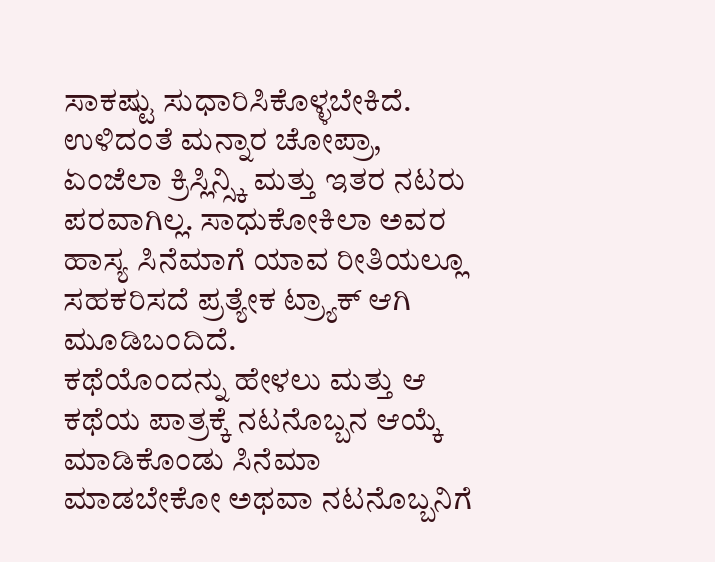ಸಾಕಷ್ಟು ಸುಧಾರಿಸಿಕೊಳ್ಳಬೇಕಿದೆ. ಉಳಿದಂತೆ ಮನ್ನಾರ ಚೋಪ್ರಾ, ಏಂಜೆಲಾ ಕ್ರಿಸ್ಲಿನ್ಸ್ಕಿ ಮತ್ತು ಇತರ ನಟರು ಪರವಾಗಿಲ್ಲ. ಸಾಧುಕೋಕಿಲಾ ಅವರ ಹಾಸ್ಯ ಸಿನೆಮಾಗೆ ಯಾವ ರೀತಿಯಲ್ಲೂ ಸಹಕರಿಸದೆ ಪ್ರತ್ಯೇಕ ಟ್ರ್ಯಾಕ್ ಆಗಿ ಮೂಡಿಬಂದಿದೆ.
ಕಥೆಯೊಂದನ್ನು ಹೇಳಲು ಮತ್ತು ಆ ಕಥೆಯ ಪಾತ್ರಕ್ಕೆ ನಟನೊಬ್ಬನ ಆಯ್ಕೆ ಮಾಡಿಕೊಂಡು ಸಿನೆಮಾ ಮಾಡಬೇಕೋ ಅಥವಾ ನಟನೊಬ್ಬನಿಗೆ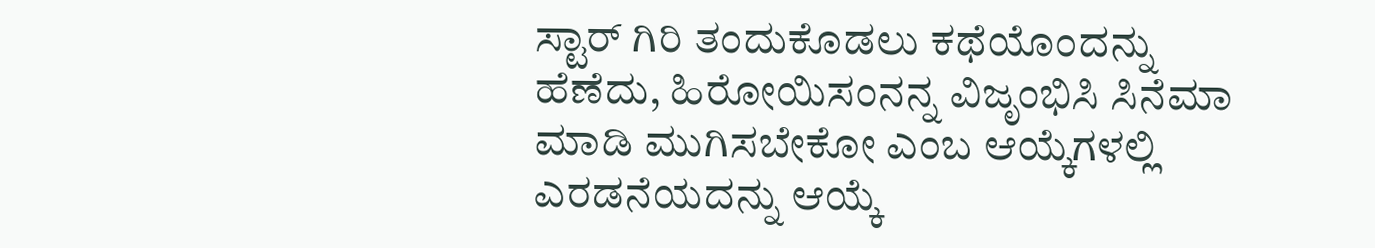ಸ್ಟಾರ್ ಗಿರಿ ತಂದುಕೊಡಲು ಕಥೆಯೊಂದನ್ನು ಹೆಣೆದು, ಹಿರೋಯಿಸಂನನ್ನ ವಿಜೃಂಭಿಸಿ ಸಿನೆಮಾ ಮಾಡಿ ಮುಗಿಸಬೇಕೋ ಎಂಬ ಆಯ್ಕೆಗಳಲ್ಲಿ ಎರಡನೆಯದನ್ನು ಆಯ್ಕೆ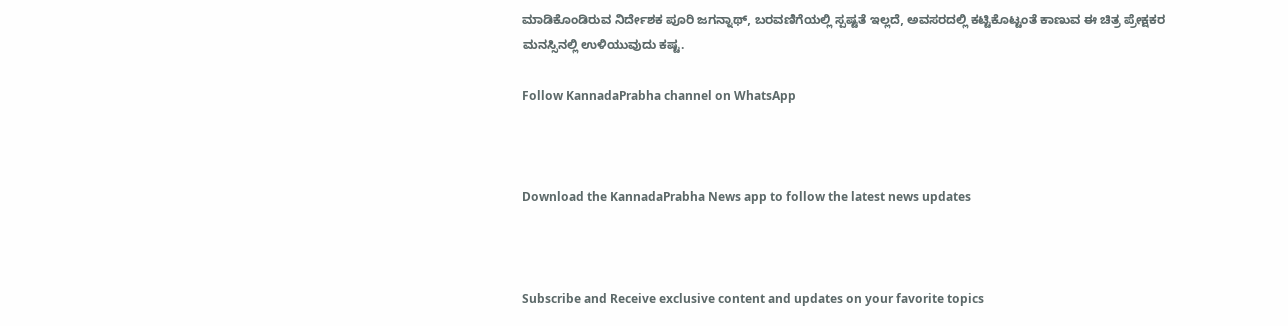ಮಾಡಿಕೊಂಡಿರುವ ನಿರ್ದೇಶಕ ಪೂರಿ ಜಗನ್ನಾಥ್, ಬರವಣಿಗೆಯಲ್ಲಿ ಸ್ಪಷ್ಟತೆ ಇಲ್ಲದೆ, ಅವಸರದಲ್ಲಿ ಕಟ್ಟಿಕೊಟ್ಟಂತೆ ಕಾಣುವ ಈ ಚಿತ್ರ ಪ್ರೇಕ್ಷಕರ ಮನಸ್ಸಿನಲ್ಲಿ ಉಳಿಯುವುದು ಕಷ್ಟ.

Follow KannadaPrabha channel on WhatsApp



Download the KannadaPrabha News app to follow the latest news updates



Subscribe and Receive exclusive content and updates on your favorite topics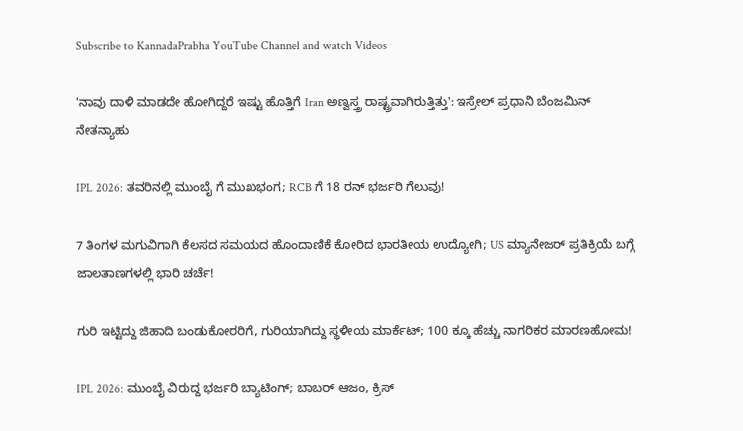Subscribe to KannadaPrabha YouTube Channel and watch Videos

'ನಾವು ದಾಳಿ ಮಾಡದೇ ಹೋಗಿದ್ದರೆ ಇಷ್ಟು ಹೊತ್ತಿಗೆ Iran ಅಣ್ವಸ್ತ್ರ ರಾಷ್ಟ್ರವಾಗಿರುತ್ತಿತ್ತು': ಇಸ್ರೇಲ್ ಪ್ರಧಾನಿ ಬೆಂಜಮಿನ್ ನೇತನ್ಯಾಹು

IPL 2026: ತವರಿನಲ್ಲಿ ಮುಂಬೈ ಗೆ ಮುಖಭಂಗ; RCB ಗೆ 18 ರನ್ ಭರ್ಜರಿ ಗೆಲುವು!

7 ತಿಂಗಳ ಮಗುವಿಗಾಗಿ ಕೆಲಸದ ಸಮಯದ ಹೊಂದಾಣಿಕೆ ಕೋರಿದ ಭಾರತೀಯ ಉದ್ಯೋಗಿ; US ಮ್ಯಾನೇಜರ್ ಪ್ರತಿಕ್ರಿಯೆ ಬಗ್ಗೆ ಜಾಲತಾಣಗಳಲ್ಲಿ ಭಾರಿ ಚರ್ಚೆ!

ಗುರಿ ಇಟ್ಟಿದ್ದು ಜಿಹಾದಿ ಬಂಡುಕೋರರಿಗೆ, ಗುರಿಯಾಗಿದ್ದು ಸ್ಥಳೀಯ ಮಾರ್ಕೆಟ್; 100 ಕ್ಕೂ ಹೆಚ್ಚು ನಾಗರಿಕರ ಮಾರಣಹೋಮ!

IPL 2026: ಮುಂಬೈ ವಿರುದ್ದ ಭರ್ಜರಿ ಬ್ಯಾಟಿಂಗ್; ಬಾಬರ್ ಆಜಂ, ಕ್ರಿಸ್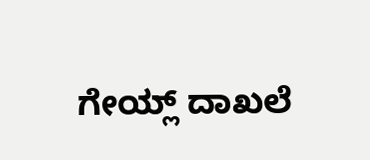ಗೇಯ್ಲ್ ದಾಖಲೆ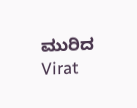ಮುರಿದ Virat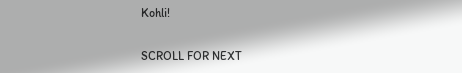Kohli!

SCROLL FOR NEXT